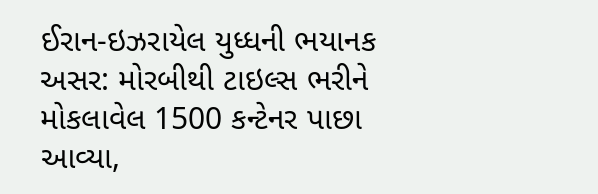ઈરાન-ઇઝરાયેલ યુધ્ધની ભયાનક અસર: મોરબીથી ટાઇલ્સ ભરીને મોકલાવેલ 1500 કન્ટેનર પાછા આવ્યા,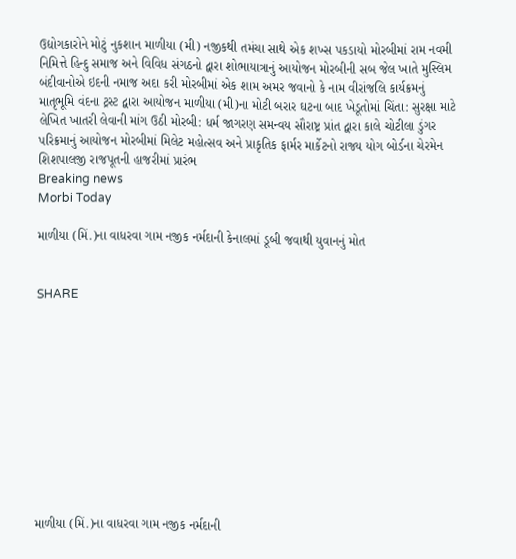ઉદ્યોગકારોને મોટું નુકશાન માળીયા (મી) નજીકથી તમંચા સાથે એક શખ્સ પકડાયો મોરબીમાં રામ નવમી નિમિત્તે હિન્દુ સમાજ અને વિવિધ સંગઠનો દ્વારા શોભાયાત્રાનું આયોજન મોરબીની સબ જેલ ખાતે મુસ્લિમ બંદીવાનોએ ઇદની નમાજ અદા કરી મોરબીમાં એક શામ અમર જવાનો કે નામ વીરાંજલિ કાર્યક્રમનું માતૃભૂમિ વંદના ટ્રસ્ટ દ્વારા આયોજન માળીયા (મી)ના મોટી બરાર ઘટના બાદ ખેડૂતોમાં ચિંતા: સુરક્ષા માટે લેખિત ખાતરી લેવાની માંગ ઉઠી મોરબી: ધર્મ જાગરણ સમન્વય સૌરાષ્ટ્ર પ્રાંત દ્વારા કાલે ચોટીલા ડુંગર પરિક્રમાનું આયોજન મોરબીમાં મિલેટ મહોત્સવ અને પ્રાકૃતિક ફાર્મર માર્કેટનો રાજ્ય યોગ બોર્ડના ચેરમેન શિશપાલજી રાજપૂતની હાજરીમાં પ્રારંભ
Breaking news
Morbi Today

માળીયા (મિં.)ના વાધરવા ગામ નજીક નર્મદાની કેનાલમાં ડૂબી જવાથી યુવાનનું મોત


SHARE











માળીયા (મિં.)ના વાધરવા ગામ નજીક નર્મદાની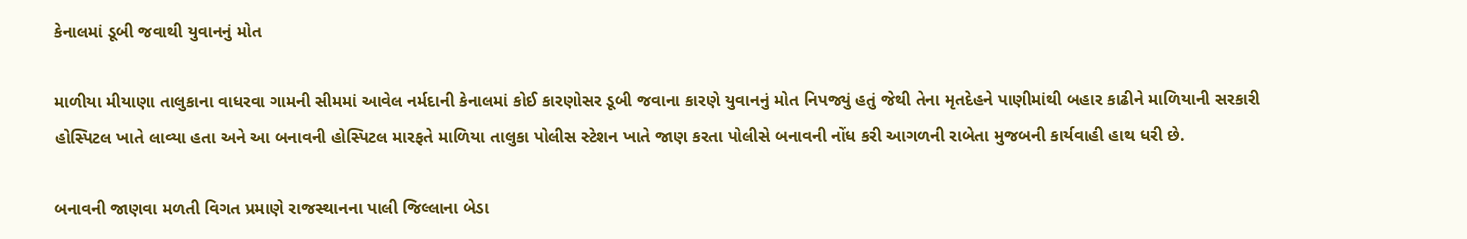કેનાલમાં ડૂબી જવાથી યુવાનનું મોત

માળીયા મીયાણા તાલુકાના વાધરવા ગામની સીમમાં આવેલ નર્મદાની કેનાલમાં કોઈ કારણોસર ડૂબી જવાના કારણે યુવાનનું મોત નિપજ્યું હતું જેથી તેના મૃતદેહને પાણીમાંથી બહાર કાઢીને માળિયાની સરકારી હોસ્પિટલ ખાતે લાવ્યા હતા અને આ બનાવની હોસ્પિટલ મારફતે માળિયા તાલુકા પોલીસ સ્ટેશન ખાતે જાણ કરતા પોલીસે બનાવની નોંધ કરી આગળની રાબેતા મુજબની કાર્યવાહી હાથ ધરી છે.

બનાવની જાણવા મળતી વિગત પ્રમાણે રાજસ્થાનના પાલી જિલ્લાના બેડા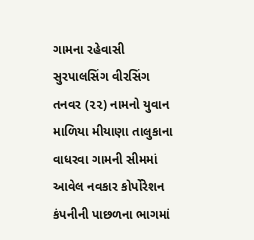ગામના રહેવાસી સુરપાલસિંગ વીરસિંગ તનવર (૨૨) નામનો યુવાન માળિયા મીયાણા તાલુકાના વાધરવા ગામની સીમમાં આવેલ નવકાર કોર્પોરેશન કંપનીની પાછળના ભાગમાં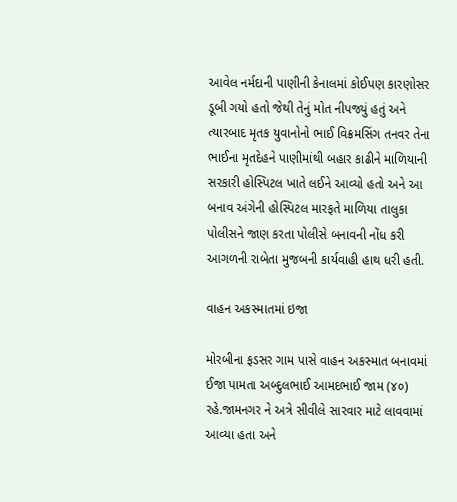આવેલ નર્મદાની પાણીની કેનાલમાં કોઈપણ કારણોસર ડૂબી ગયો હતો જેથી તેનું મોત નીપજ્યું હતું અને ત્યારબાદ મૃતક યુવાનોનો ભાઈ વિક્રમસિંગ તનવર તેના ભાઈના મૃતદેહને પાણીમાંથી બહાર કાઢીને માળિયાની સરકારી હોસ્પિટલ ખાતે લઈને આવ્યો હતો અને આ બનાવ અંગેની હોસ્પિટલ મારફતે માળિયા તાલુકા પોલીસને જાણ કરતા પોલીસે બનાવની નોંધ કરી આગળની રાબેતા મુજબની કાર્યવાહી હાથ ધરી હતી.

વાહન અકસ્માતમાં ઇજા

મોરબીના ફડસર ગામ પાસે વાહન અકસ્માત બનાવમાં ઈજા પામતા અબ્દુલભાઈ આમદભાઈ જામ (૪૦) રહે.જામનગર ને અત્રે સીવીલે સારવાર માટે લાવવામાં આવ્યા હતા અને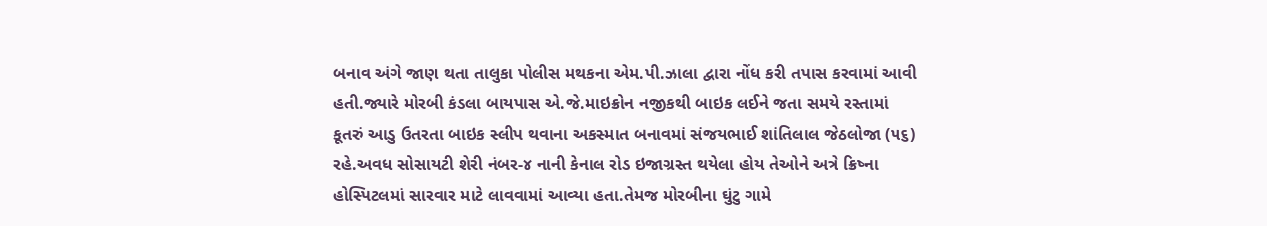બનાવ અંગે જાણ થતા તાલુકા પોલીસ મથકના એમ.પી.ઝાલા દ્વારા નોંધ કરી તપાસ કરવામાં આવી હતી.જ્યારે મોરબી કંડલા બાયપાસ એ.જે.માઇક્રોન નજીકથી બાઇક લઈને જતા સમયે રસ્તામાં કૂતરું આડુ ઉતરતા બાઇક સ્લીપ થવાના અકસ્માત બનાવમાં સંજયભાઈ શાંતિલાલ જેઠલોજા (૫૬) રહે.અવધ સોસાયટી શેરી નંબર-૪ નાની કેનાલ રોડ ઇજાગ્રસ્ત થયેલા હોય તેઓને અત્રે ક્રિષ્ના હોસ્પિટલમાં સારવાર માટે લાવવામાં આવ્યા હતા.તેમજ મોરબીના ઘુંટુ ગામે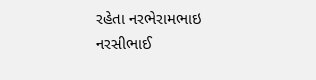રહેતા નરભેરામભાઇ નરસીભાઈ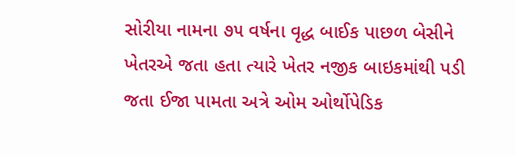સોરીયા નામના ૭૫ વર્ષના વૃદ્ધ બાઈક પાછળ બેસીને ખેતરએ જતા હતા ત્યારે ખેતર નજીક બાઇકમાંથી પડી જતા ઈજા પામતા અત્રે ઓમ ઓર્થોપેડિક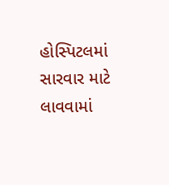હોસ્પિટલમાં સારવાર માટે લાવવામાં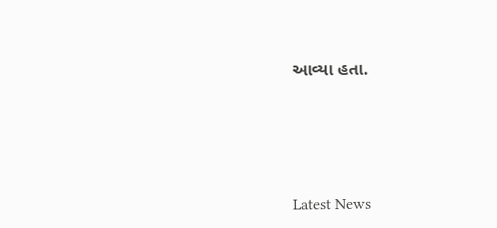આવ્યા હતા.





Latest News